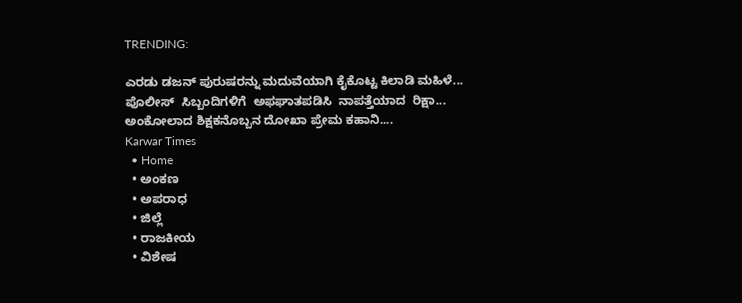TRENDING:

ಎರಡು ಡಜನ್ ಪುರುಷರನ್ನು ಮದುವೆಯಾಗಿ ಕೈಕೊಟ್ಟ ಕಿಲಾಡಿ ಮಹಿಳೆ...
ಪೊಲೀಸ್  ಸಿಬ್ಬಂದಿಗಳಿಗೆ  ಅಫಘಾತಪಡಿಸಿ  ನಾಪತ್ತೆಯಾದ  ರಿಕ್ಷಾ...
ಅಂಕೋಲಾದ ಶಿಕ್ಷಕನೊಬ್ಬನ ದೋಖಾ ಪ್ರೇಮ ಕಹಾನಿ....
Karwar Times
  • Home
  • ಅಂಕಣ
  • ಅಪರಾಧ
  • ಜಿಲ್ಲೆ
  • ರಾಜಕೀಯ
  • ವಿಶೇಷ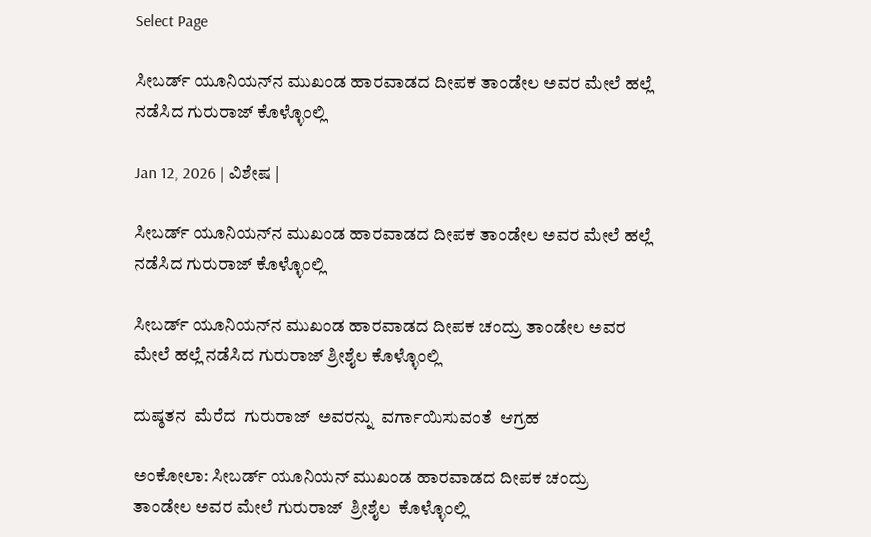Select Page

ಸೀಬರ್ಡ್ ಯೂನಿಯನ್‌ನ ಮುಖಂಡ ಹಾರವಾಡದ ದೀಪಕ ತಾಂಡೇಲ ಅವರ ಮೇಲೆ ಹಲ್ಲೆ ನಡೆಸಿದ ಗುರುರಾಜ್ ಕೊಳ್ಳೊಂಲ್ಲಿ

Jan 12, 2026 | ವಿಶೇಷ |

ಸೀಬರ್ಡ್ ಯೂನಿಯನ್‌ನ ಮುಖಂಡ ಹಾರವಾಡದ ದೀಪಕ ತಾಂಡೇಲ ಅವರ ಮೇಲೆ ಹಲ್ಲೆ  ನಡೆಸಿದ ಗುರುರಾಜ್ ಕೊಳ್ಳೊಂಲ್ಲಿ

ಸೀಬರ್ಡ್ ಯೂನಿಯನ್‌ನ ಮುಖಂಡ ಹಾರವಾಡದ ದೀಪಕ ಚಂದ್ರು ತಾಂಡೇಲ ಅವರ ಮೇಲೆ ಹಲ್ಲೆ ನಡೆಸಿದ ಗುರುರಾಜ್ ಶ್ರೀಶೈಲ ಕೊಳ್ಳೊಂಲ್ಲಿ

ದುಷ್ಠತನ  ಮೆರೆದ  ಗುರುರಾಜ್  ಅವರನ್ನು  ವರ್ಗಾಯಿಸುವಂತೆ  ಆಗ್ರಹ

ಅಂಕೋಲಾ: ಸೀಬರ್ಡ್ ಯೂನಿಯನ್‌ ಮುಖಂಡ ಹಾರವಾಡದ ದೀಪಕ ಚಂದ್ರು ತಾಂಡೇಲ ಅವರ ಮೇಲೆ ಗುರುರಾಜ್  ಶ್ರೀಶೈಲ  ಕೊಳ್ಳೊಂಲ್ಲಿ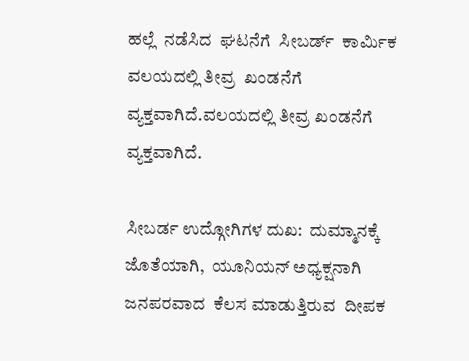ಹಲ್ಲೆ  ನಡೆಸಿದ  ಘಟನೆಗೆ  ಸೀಬರ್ಡ್  ಕಾರ್ಮಿಕ  ವಲಯದಲ್ಲಿ ತೀವ್ರ  ಖಂಡನೆಗೆ  ವ್ಯಕ್ತವಾಗಿದೆ.ವಲಯದಲ್ಲಿ ತೀವ್ರ ಖಂಡನೆಗೆ ವ್ಯಕ್ತವಾಗಿದೆ.

ಸೀಬರ್ಡ ಉದ್ಗೋಗಿಗಳ ದುಖ:  ದುಮ್ಮಾನಕ್ಕೆ ಜೊತೆಯಾಗಿ,  ಯೂನಿಯನ್ ಅಧ್ಯಕ್ಷನಾಗಿ ಜನಪರವಾದ  ಕೆಲಸ ಮಾಡುತ್ತಿರುವ  ದೀಪಕ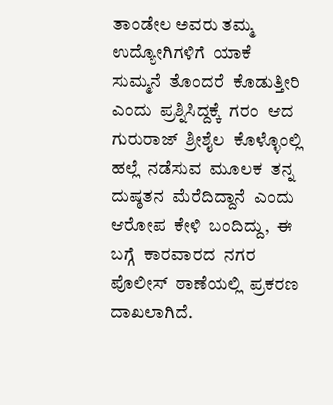ತಾಂಡೇಲ ಅವರು ತಮ್ಮ  ಉದ್ಯೋಗಿಗಳಿಗೆ  ಯಾಕೆ ಸುಮ್ಮನೆ  ತೊಂದರೆ  ಕೊಡುತ್ತೀರಿ  ಎಂದು  ಪ್ರಶ್ನಿಸಿದ್ದಕ್ಕೆ  ಗರಂ  ಆದ  ಗುರುರಾಜ್  ಶ್ರೀಶೈಲ  ಕೊಳ್ಳೊಂಲ್ಲಿ ಹಲ್ಲೆ  ನಡೆಸುವ  ಮೂಲಕ  ತನ್ನ  ದುಷ್ಠತನ  ಮೆರೆದಿದ್ದಾನೆ  ಎಂದು  ಆರೋಪ  ಕೇಳಿ  ಬಂದಿದ್ದು,  ಈ ಬಗ್ಗೆ  ಕಾರವಾರದ  ನಗರ  ಪೊಲೀಸ್  ಠಾಣೆಯಲ್ಲಿ  ಪ್ರಕರಣ  ದಾಖಲಾಗಿದೆ.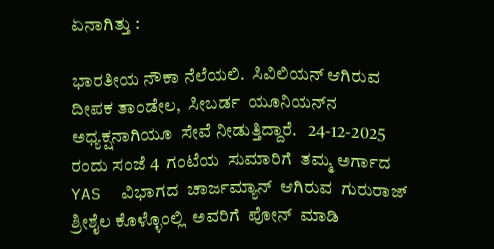ಏನಾಗಿತ್ತು :

ಭಾರತೀಯ ನೌಕಾ ನೆಲೆಯಲಿ.  ಸಿವಿಲಿಯನ್ ಆಗಿರುವ ದೀಪಕ ತಾಂಡೇಲ,  ಸೀಬರ್ಡ  ಯೂನಿಯನ್‌ನ  ಅಧ್ಯಕ್ಷನಾಗಿಯೂ  ಸೇವೆ ನೀಡುತ್ತಿದ್ದಾರೆ.   24-12-2025  ರಂದು ಸಂಜೆ 4  ಗಂಟೆಯ  ಸುಮಾರಿಗೆ  ತಮ್ಮ ಅರ್ಗಾದ  YAS  ವಿಭಾಗದ  ಚಾರ್ಜಮ್ಯಾನ್  ಆಗಿರುವ  ಗುರುರಾಜ್  ಶ್ರೀಶೈಲ ಕೊಳ್ಳೊಂಲ್ಲಿ  ಅವರಿಗೆ  ಪೋನ್  ಮಾಡಿ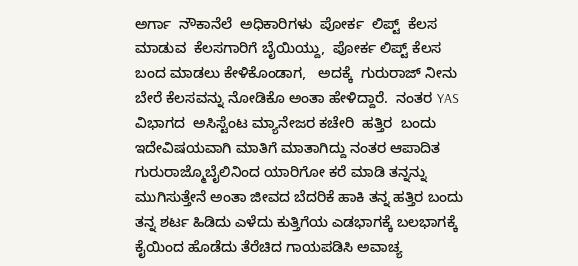ಅರ್ಗಾ  ನೌಕಾನೆಲೆ  ಅಧಿಕಾರಿಗಳು  ಪೋರ್ಕ  ಲಿಪ್ಟ್  ಕೆಲಸ  ಮಾಡುವ  ಕೆಲಸಗಾರಿಗೆ ಬೈಯಿಯ್ದು,  ಪೋರ್ಕ ಲಿಪ್ಟ್ ಕೆಲಸ ಬಂದ ಮಾಡಲು ಕೇಳಿಕೊಂಡಾಗ,   ಅದಕ್ಕೆ  ಗುರುರಾಜ್ ನೀನು ಬೇರೆ ಕೆಲಸವನ್ನು ನೋಡಿಕೊ ಅಂತಾ ಹೇಳಿದ್ದಾರೆ.  ನಂತರ YAS  ವಿಭಾಗದ  ಅಸಿಸ್ಟೆಂಟ ಮ್ಯಾನೇಜರ ಕಚೇರಿ  ಹತ್ತಿರ  ಬಂದು ಇದೇವಿಷಯವಾಗಿ ಮಾತಿಗೆ ಮಾತಾಗಿದ್ದು ನಂತರ ಆಪಾದಿತ ಗುರುರಾಜ್ಮೊಬೈಲಿನಿಂದ ಯಾರಿಗೋ ಕರೆ ಮಾಡಿ ತನ್ನನ್ನು ಮುಗಿಸುತ್ತೇನೆ ಅಂತಾ ಜೀವದ ಬೆದರಿಕೆ ಹಾಕಿ ತನ್ನ ಹತ್ತಿರ ಬಂದು ತನ್ನ ಶರ್ಟ ಹಿಡಿದು ಎಳೆದು ಕುತ್ತಿಗೆಯ ಎಡಭಾಗಕ್ಕೆ ಬಲಭಾಗಕ್ಕೆ ಕೈಯಿಂದ ಹೊಡೆದು ತೆರೆಚಿದ ಗಾಯಪಡಿಸಿ ಅವಾಚ್ಯ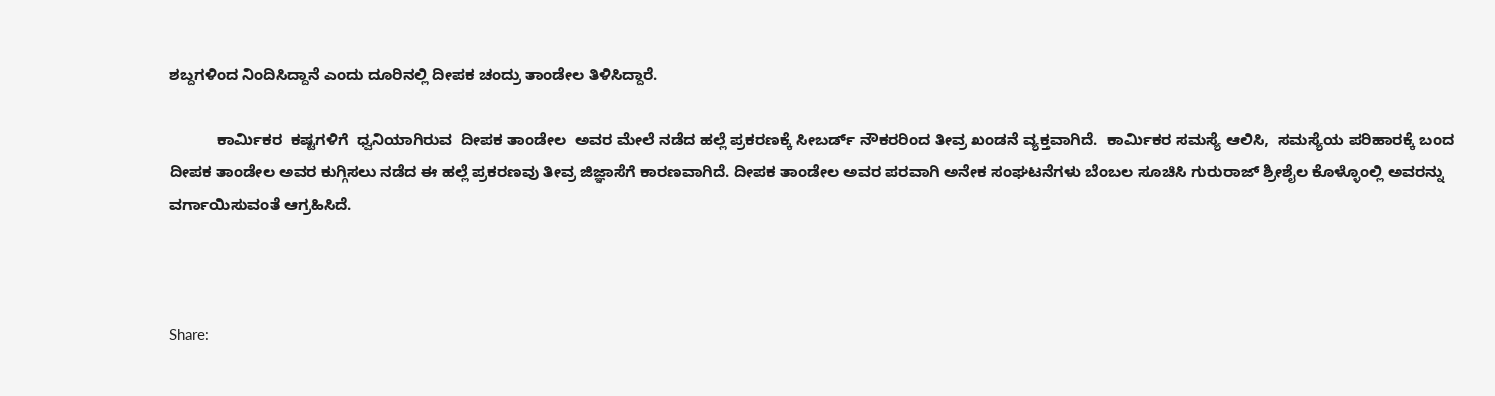ಶಬ್ದಗಳಿಂದ ನಿಂದಿಸಿದ್ದಾನೆ ಎಂದು ದೂರಿನಲ್ಲಿ ದೀಪಕ ಚಂದ್ರು ತಾಂಡೇಲ ತಿಳಿಸಿದ್ದಾರೆ.

           ಕಾರ್ಮಿಕರ  ಕಷ್ಟಗಳಿಗೆ  ಧ್ವನಿಯಾಗಿರುವ  ದೀಪಕ ತಾಂಡೇಲ  ಅವರ ಮೇಲೆ ನಡೆದ ಹಲ್ಲೆ ಪ್ರಕರಣಕ್ಕೆ ಸೀಬರ್ಡ್ ನೌಕರರಿಂದ ತೀವ್ರ ಖಂಡನೆ ವ್ಯಕ್ತವಾಗಿದೆ.  ಕಾರ್ಮಿಕರ ಸಮಸ್ಯೆ ಆಲಿಸಿ,  ಸಮಸ್ಯೆಯ ಪರಿಹಾರಕ್ಕೆ ಬಂದ ದೀಪಕ ತಾಂಡೇಲ ಅವರ ಕುಗ್ಗಿಸಲು ನಡೆದ ಈ ಹಲ್ಲೆ ಪ್ರಕರಣವು ತೀವ್ರ ಜಿಜ್ಞಾಸೆಗೆ ಕಾರಣವಾಗಿದೆ. ದೀಪಕ ತಾಂಡೇಲ ಅವರ ಪರವಾಗಿ ಅನೇಕ ಸಂಘಟನೆಗಳು ಬೆಂಬಲ ಸೂಚಿಸಿ ಗುರುರಾಜ್ ಶ್ರೀಶೈಲ ಕೊಳ್ಳೊಂಲ್ಲಿ ಅವರನ್ನು ವರ್ಗಾಯಿಸುವಂತೆ ಆಗ್ರಹಿಸಿದೆ.



Share: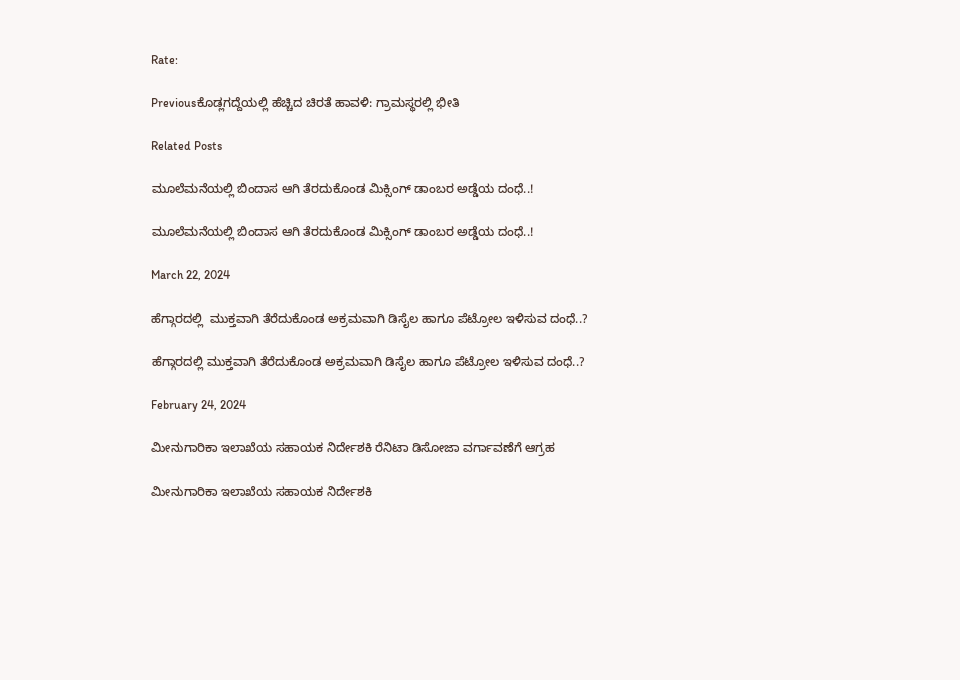Rate:

Previousಕೊಡ್ಲಗದ್ದೆಯಲ್ಲಿ ಹೆಚ್ಚಿದ ಚಿರತೆ ಹಾವಳಿ: ಗ್ರಾಮಸ್ಥರಲ್ಲಿ ಭೀತಿ

Related Posts

ಮೂಲೆಮನೆಯಲ್ಲಿ ಬಿಂದಾಸ ಆಗಿ ತೆರದುಕೊಂಡ ಮಿಕ್ಸಿಂಗ್ ಡಾಂಬರ ಅಡ್ಡೆಯ ದಂಧೆ..!

ಮೂಲೆಮನೆಯಲ್ಲಿ ಬಿಂದಾಸ ಆಗಿ ತೆರದುಕೊಂಡ ಮಿಕ್ಸಿಂಗ್ ಡಾಂಬರ ಅಡ್ಡೆಯ ದಂಧೆ..!

March 22, 2024

ಹೆಗ್ಗಾರದಲ್ಲಿ  ಮುಕ್ತವಾಗಿ ತೆರೆದುಕೊಂಡ ಅಕ್ರಮವಾಗಿ ಡಿಸೈಲ ಹಾಗೂ ಪೆಟ್ರೋಲ ಇಳಿಸುವ ದಂಧೆ..?

ಹೆಗ್ಗಾರದಲ್ಲಿ ಮುಕ್ತವಾಗಿ ತೆರೆದುಕೊಂಡ ಅಕ್ರಮವಾಗಿ ಡಿಸೈಲ ಹಾಗೂ ಪೆಟ್ರೋಲ ಇಳಿಸುವ ದಂಧೆ..?

February 24, 2024

ಮೀನುಗಾರಿಕಾ ಇಲಾಖೆಯ ಸಹಾಯಕ ನಿರ್ದೇಶಕಿ ರೆನಿಟಾ ಡಿಸೋಜಾ ವರ್ಗಾವಣೆಗೆ ಆಗ್ರಹ

ಮೀನುಗಾರಿಕಾ ಇಲಾಖೆಯ ಸಹಾಯಕ ನಿರ್ದೇಶಕಿ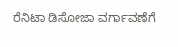ರೆನಿಟಾ ಡಿಸೋಜಾ ವರ್ಗಾವಣೆಗೆ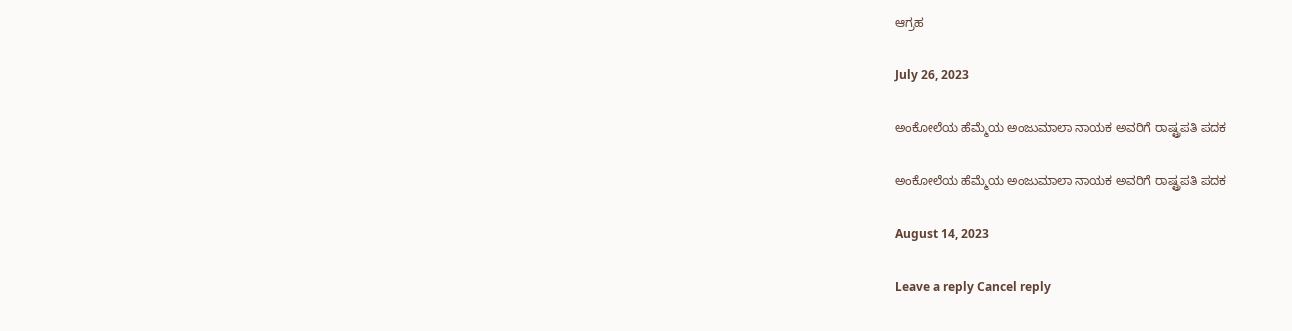ಆಗ್ರಹ

July 26, 2023

ಅಂಕೋಲೆಯ ಹೆಮ್ಮೆಯ ಅಂಜುಮಾಲಾ ನಾಯಕ ಅವರಿಗೆ ರಾಷ್ಟ್ರಪತಿ ಪದಕ

ಅಂಕೋಲೆಯ ಹೆಮ್ಮೆಯ ಅಂಜುಮಾಲಾ ನಾಯಕ ಅವರಿಗೆ ರಾಷ್ಟ್ರಪತಿ ಪದಕ

August 14, 2023

Leave a reply Cancel reply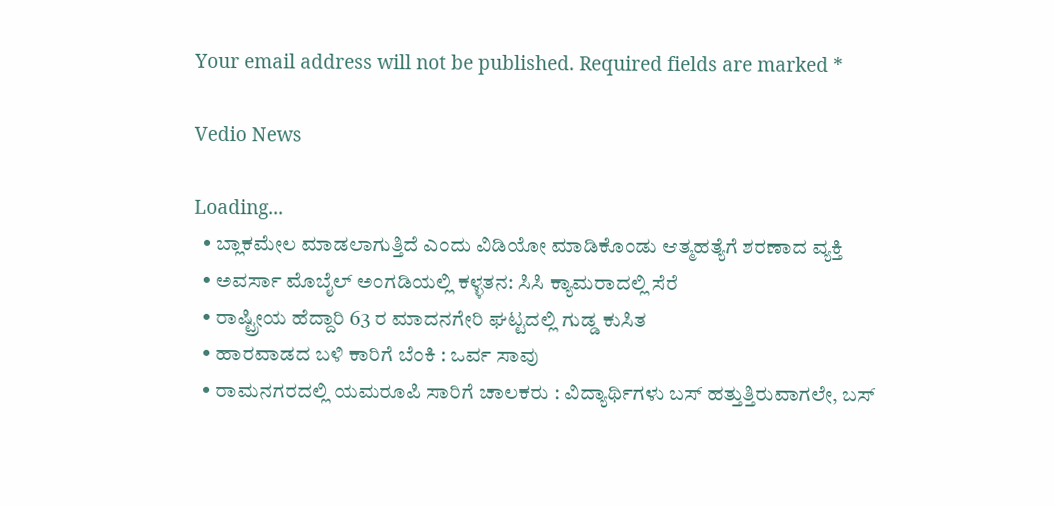Your email address will not be published. Required fields are marked *

Vedio News

Loading...
  • ಬ್ಲಾಕಮೇಲ ಮಾಡಲಾಗುತ್ತಿದೆ ಎಂದು ವಿಡಿಯೋ ಮಾಡಿಕೊಂಡು ಆತ್ಮಹತ್ಯೆಗೆ ಶರಣಾದ ವ್ಯಕ್ತಿ
  • ಅವರ್ಸಾ ಮೊಬೈಲ್ ಅಂಗಡಿಯಲ್ಲಿ ಕಳ್ಳತನ: ಸಿಸಿ ಕ್ಯಾಮರಾದಲ್ಲಿ ಸೆರೆ
  • ರಾಷ್ಟ್ರೀಯ ಹೆದ್ದಾರಿ 63 ರ ಮಾದನಗೇರಿ ಘಟ್ಟದಲ್ಲಿ ಗುಡ್ಡ ಕುಸಿತ
  • ಹಾರವಾಡದ ಬಳಿ ಕಾರಿಗೆ ಬೆಂಕಿ : ಒರ್ವ ಸಾವು
  • ರಾಮನಗರದಲ್ಲಿ ಯಮರೂಪಿ ಸಾರಿಗೆ ಚಾಲಕರು : ವಿದ್ಯಾರ್ಥಿಗಳು ಬಸ್ ಹತ್ತುತ್ತಿರುವಾಗಲೇ, ಬಸ್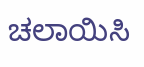ಚಲಾಯಿಸಿ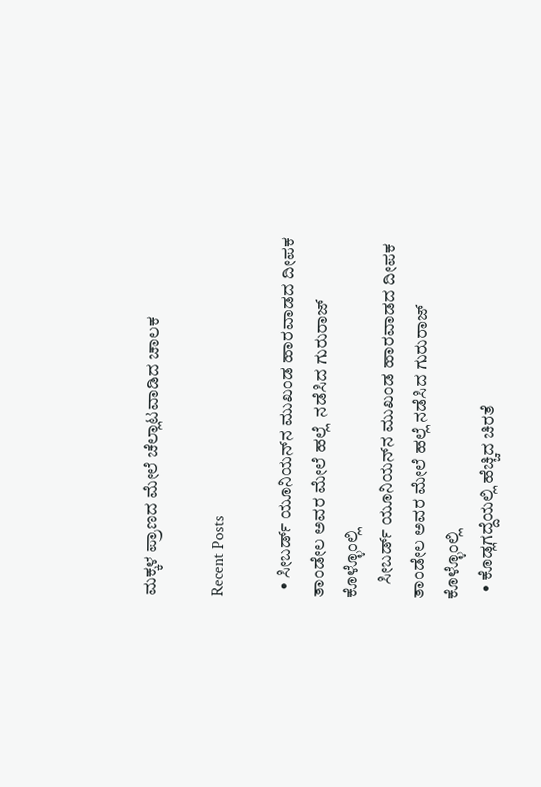ಮಕ್ಕಳ ಪ್ರಾಣದ ಮೇಲೆ ಚೆಲ್ಲಾಟವಾಡಿದ ಚಾಲಕ

Recent Posts

  • ಸೀಬರ್ಡ್ ಯೂನಿಯನ್‌ನ ಮುಖಂಡ ಹಾರವಾಡದ ದೀಪಕ ತಾಂಡೇಲ ಅವರ ಮೇಲೆ ಹಲ್ಲೆ  ನಡೆಸಿದ ಗುರುರಾಜ್ ಕೊಳ್ಳೊಂಲ್ಲಿ
    ಸೀಬರ್ಡ್ ಯೂನಿಯನ್‌ನ ಮುಖಂಡ ಹಾರವಾಡದ ದೀಪಕ ತಾಂಡೇಲ ಅವರ ಮೇಲೆ ಹಲ್ಲೆ ನಡೆಸಿದ ಗುರುರಾಜ್ ಕೊಳ್ಳೊಂಲ್ಲಿ
  • ಕೊಡ್ಲಗದ್ದೆಯಲ್ಲಿ ಹೆಚ್ಚಿದ ಚಿರತೆ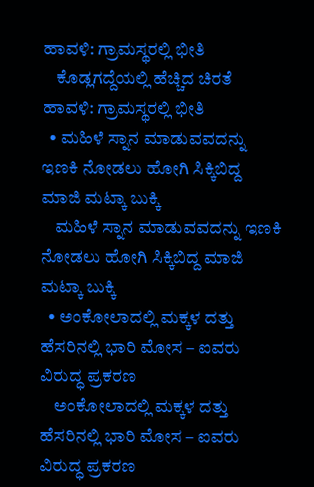ಹಾವಳಿ: ಗ್ರಾಮಸ್ಥರಲ್ಲಿ ಭೀತಿ
    ಕೊಡ್ಲಗದ್ದೆಯಲ್ಲಿ ಹೆಚ್ಚಿದ ಚಿರತೆ ಹಾವಳಿ: ಗ್ರಾಮಸ್ಥರಲ್ಲಿ ಭೀತಿ
  • ಮಹಿಳೆ ಸ್ನಾನ ಮಾಡುವವದನ್ನು ಇಣಕಿ ನೋಡಲು ಹೋಗಿ ಸಿಕ್ಕಿಬಿದ್ದ ಮಾಜಿ ಮಟ್ಕಾ ಬುಕ್ಕಿ
    ಮಹಿಳೆ ಸ್ನಾನ ಮಾಡುವವದನ್ನು ಇಣಕಿ ನೋಡಲು ಹೋಗಿ ಸಿಕ್ಕಿಬಿದ್ದ ಮಾಜಿ ಮಟ್ಕಾ ಬುಕ್ಕಿ
  • ಅಂಕೋಲಾದಲ್ಲಿ ಮಕ್ಕಳ ದತ್ತು ಹೆಸರಿನಲ್ಲಿ ಭಾರಿ ಮೋಸ – ಐವರು ವಿರುದ್ಧ ಪ್ರಕರಣ
    ಅಂಕೋಲಾದಲ್ಲಿ ಮಕ್ಕಳ ದತ್ತು ಹೆಸರಿನಲ್ಲಿ ಭಾರಿ ಮೋಸ – ಐವರು ವಿರುದ್ಧ ಪ್ರಕರಣ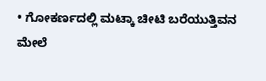• ಗೋಕರ್ಣದಲ್ಲಿ ಮಟ್ಕಾ ಚೀಟಿ ಬರೆಯುತ್ತಿವನ ಮೇಲೆ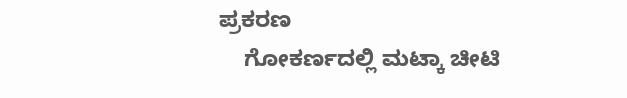ಪ್ರಕರಣ
    ಗೋಕರ್ಣದಲ್ಲಿ ಮಟ್ಕಾ ಚೀಟಿ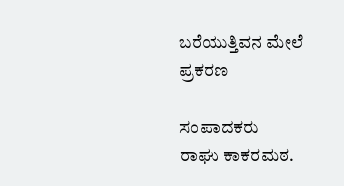ಬರೆಯುತ್ತಿವನ ಮೇಲೆ ಪ್ರಕರಣ

ಸಂಪಾದಕರು
ರಾಘು ಕಾಕರಮಠ.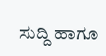ಸುದ್ದಿ ಹಾಗೂ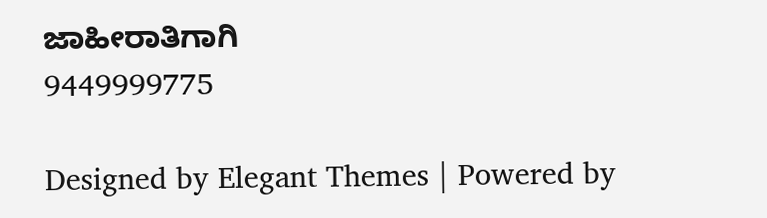ಜಾಹೀರಾತಿಗಾಗಿ
9449999775

Designed by Elegant Themes | Powered by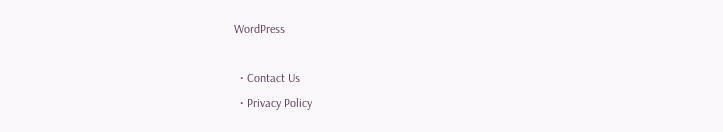WordPress

  • Contact Us
  • Privacy Policy